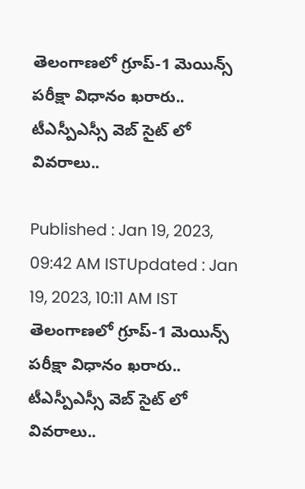తెలంగాణలో గ్రూప్-1 మెయిన్స్ పరీక్షా విధానం ఖరారు.. టీఎస్పీఎస్సీ వెబ్ సైట్ లో వివరాలు..

Published : Jan 19, 2023, 09:42 AM ISTUpdated : Jan 19, 2023, 10:11 AM IST
తెలంగాణలో గ్రూప్-1 మెయిన్స్ పరీక్షా విధానం ఖరారు.. టీఎస్పీఎస్సీ వెబ్ సైట్ లో వివరాలు..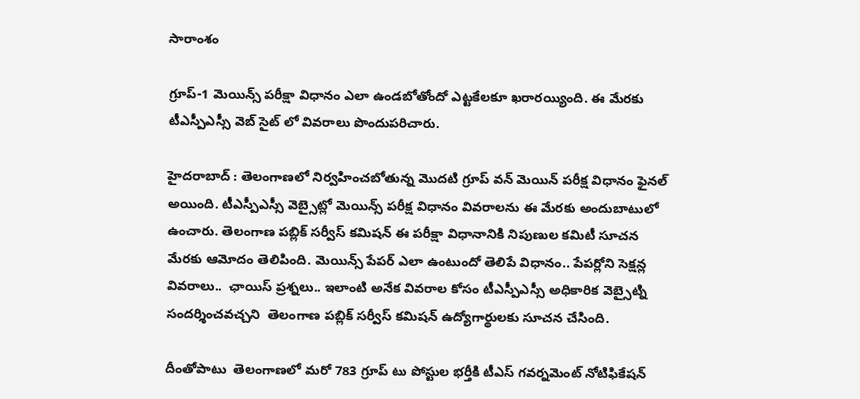సారాంశం

గ్రూప్-1 మెయిన్స్ పరీక్షా విధానం ఎలా ఉండబోతోందో ఎట్టకేలకూ ఖరారయ్యింది. ఈ మేరకు టీఎస్పీఎస్సీ వెబ్ సైట్ లో వివరాలు పొందుపరిచారు.

హైదరాబాద్ : తెలంగాణలో నిర్వహించబోతున్న మొదటి గ్రూప్ వన్ మెయిన్ పరీక్ష విధానం ఫైనల్ అయింది. టీఎస్పీఎస్సీ వెబ్సైట్లో మెయిన్స్ పరీక్ష విధానం వివరాలను ఈ మేరకు అందుబాటులో ఉంచారు. తెలంగాణ పబ్లిక్ సర్వీస్ కమిషన్ ఈ పరీక్షా విధానానికి నిపుణుల కమిటీ సూచన మేరకు ఆమోదం తెలిపింది. మెయిన్స్ పేపర్ ఎలా ఉంటుందో తెలిపే విధానం.. పేపర్లోని సెక్షన్ల వివరాలు..  ఛాయిస్ ప్రశ్నలు.. ఇలాంటి అనేక వివరాల కోసం టీఎస్పీఎస్సీ అధికారిక వెబ్సైట్ని సందర్శించవచ్చని  తెలంగాణ పబ్లిక్ సర్వీస్ కమిషన్ ఉద్యోగార్థులకు సూచన చేసింది.

దీంతోపాటు  తెలంగాణలో మరో 783 గ్రూప్ టు పోస్టుల భర్తీకి టీఎస్ గవర్నమెంట్ నోటిఫికేషన్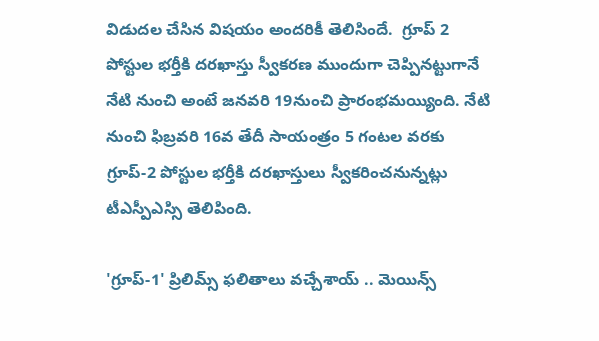విడుదల చేసిన విషయం అందరికీ తెలిసిందే.  గ్రూప్ 2 పోస్టుల భర్తీకి దరఖాస్తు స్వీకరణ ముందుగా చెప్పినట్టుగానే నేటి నుంచి అంటే జనవరి 19నుంచి ప్రారంభమయ్యింది. నేటి నుంచి ఫిబ్రవరి 16వ తేదీ సాయంత్రం 5 గంటల వరకు గ్రూప్-2 పోస్టుల భర్తీకి దరఖాస్తులు స్వీకరించనున్నట్లు టీఎస్పీఎస్సి తెలిపింది.

'గ్రూప్-1' ప్రిలిమ్స్ ఫలితాలు వచ్చేశాయ్ .. మెయిన్స్‌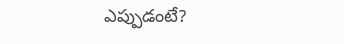ఎప్పుడంటే?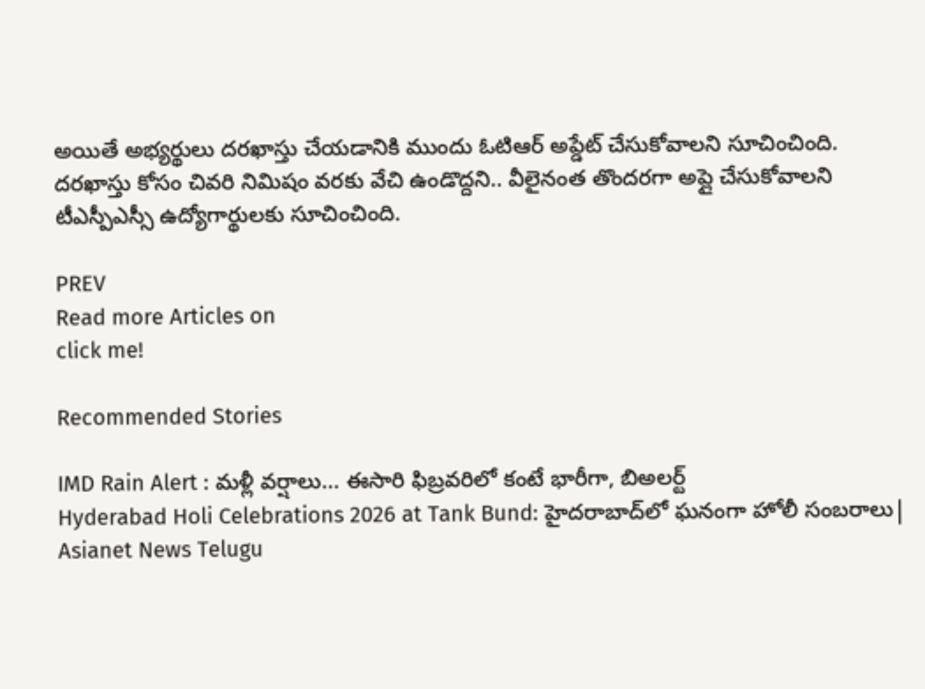అయితే అభ్యర్థులు దరఖాస్తు చేయడానికి ముందు ఓటిఆర్ అప్డేట్ చేసుకోవాలని సూచించింది. దరఖాస్తు కోసం చివరి నిమిషం వరకు వేచి ఉండొద్దని.. వీలైనంత తొందరగా అప్లై చేసుకోవాలని టీఎస్పీఎస్సీ ఉద్యోగార్థులకు సూచించింది.

PREV
Read more Articles on
click me!

Recommended Stories

IMD Rain Alert : మళ్లీ వర్షాలు... ఈసారి ఫిబ్రవరిలో కంటే భారీగా, బిఅలర్ట్
Hyderabad Holi Celebrations 2026 at Tank Bund: హైదరాబాద్‌లో ఘనంగా హోలీ సంబరాలు| Asianet News Telugu